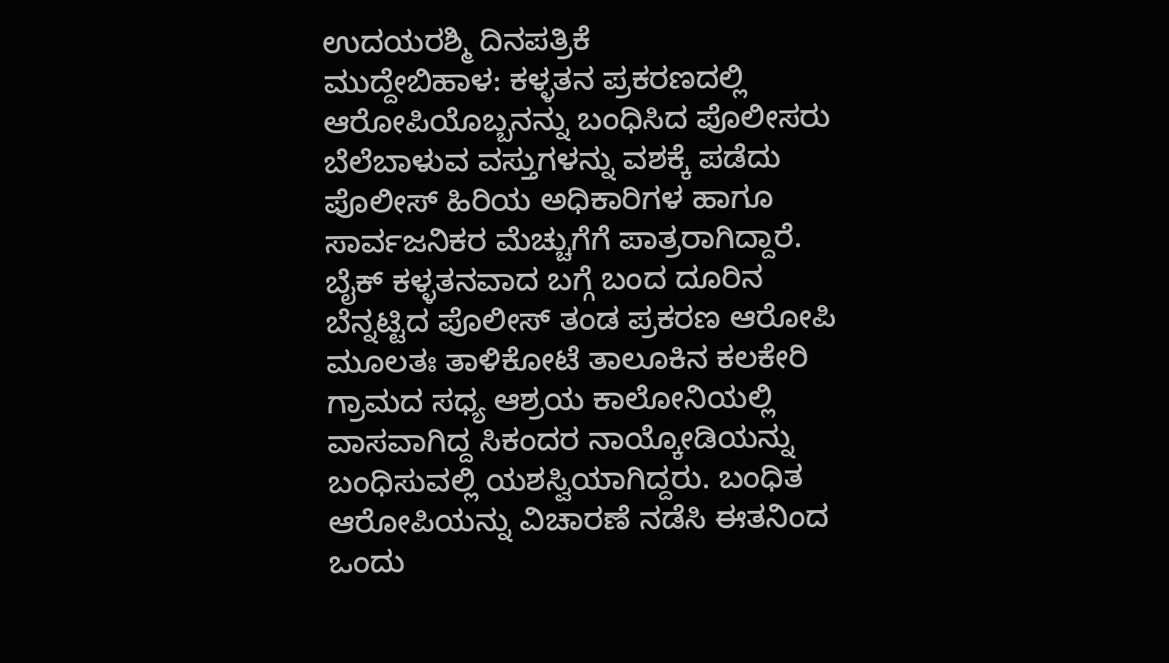ಉದಯರಶ್ಮಿ ದಿನಪತ್ರಿಕೆ
ಮುದ್ದೇಬಿಹಾಳ: ಕಳ್ಳತನ ಪ್ರಕರಣದಲ್ಲಿ ಆರೋಪಿಯೊಬ್ಬನನ್ನು ಬಂಧಿಸಿದ ಪೊಲೀಸರು ಬೆಲೆಬಾಳುವ ವಸ್ತುಗಳನ್ನು ವಶಕ್ಕೆ ಪಡೆದು ಪೊಲೀಸ್ ಹಿರಿಯ ಅಧಿಕಾರಿಗಳ ಹಾಗೂ ಸಾರ್ವಜನಿಕರ ಮೆಚ್ಚುಗೆಗೆ ಪಾತ್ರರಾಗಿದ್ದಾರೆ.
ಬೈಕ್ ಕಳ್ಳತನವಾದ ಬಗ್ಗೆ ಬಂದ ದೂರಿನ ಬೆನ್ನಟ್ಟಿದ ಪೊಲೀಸ್ ತಂಡ ಪ್ರಕರಣ ಆರೋಪಿ ಮೂಲತಃ ತಾಳಿಕೋಟೆ ತಾಲೂಕಿನ ಕಲಕೇರಿ ಗ್ರಾಮದ ಸಧ್ಯ ಆಶ್ರಯ ಕಾಲೋನಿಯಲ್ಲಿ ವಾಸವಾಗಿದ್ದ ಸಿಕಂದರ ನಾಯ್ಕೋಡಿಯನ್ನು ಬಂಧಿಸುವಲ್ಲಿ ಯಶಸ್ವಿಯಾಗಿದ್ದರು. ಬಂಧಿತ ಆರೋಪಿಯನ್ನು ವಿಚಾರಣೆ ನಡೆಸಿ ಈತನಿಂದ ಒಂದು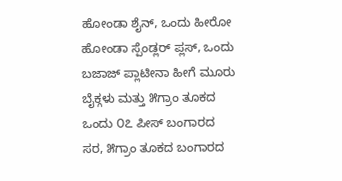ಹೋಂಡಾ ಶೈನ್, ಒಂದು ಹೀರೋ ಹೋಂಡಾ ಸ್ಪೆಂಡ್ಲರ್ ಪ್ಲಸ್, ಒಂದು ಬಜಾಜ್ ಪ್ಲಾಟೀನಾ ಹೀಗೆ ಮೂರು ಬೈಕ್ಗಳು ಮತ್ತು ೫ಗ್ರಾಂ ತೂಕದ ಒಂದು ೦೭ ಪೀಸ್ ಬಂಗಾರದ ಸರ, ೫ಗ್ರಾಂ ತೂಕದ ಬಂಗಾರದ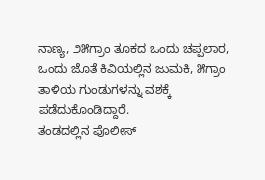ನಾಣ್ಯ, ೨೫ಗ್ರಾಂ ತೂಕದ ಒಂದು ಚಪ್ಪಲಾರ, ಒಂದು ಜೊತೆ ಕಿವಿಯಲ್ಲಿನ ಜುಮಕಿ, ೫ಗ್ರಾಂ ತಾಳಿಯ ಗುಂಡುಗಳನ್ನು ವಶಕ್ಕೆ ಪಡೆದುಕೊಂಡಿದ್ದಾರೆ.
ತಂಡದಲ್ಲಿನ ಪೊಲೀಸ್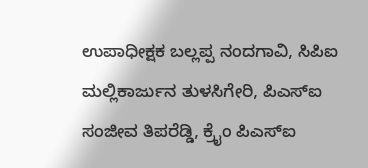ಉಪಾಧೀಕ್ಷಕ ಬಲ್ಲಪ್ಪ ನಂದಗಾವಿ, ಸಿಪಿಐ ಮಲ್ಲಿಕಾರ್ಜುನ ತುಳಸಿಗೇರಿ, ಪಿಎಸ್ಐ ಸಂಜೀವ ತಿಪರೆಡ್ಡಿ, ಕ್ರೈಂ ಪಿಎಸ್ಐ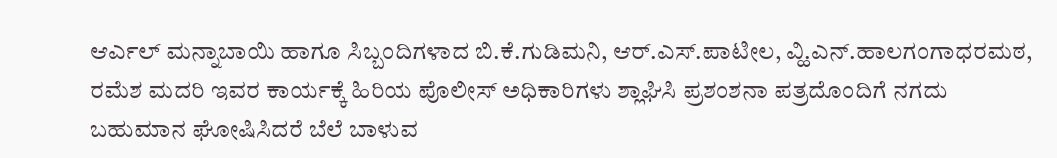ಆರ್ಎಲ್ ಮನ್ನಾಬಾಯಿ ಹಾಗೂ ಸಿಬ್ಬಂದಿಗಳಾದ ಬಿ.ಕೆ.ಗುಡಿಮನಿ, ಆರ್.ಎಸ್.ಪಾಟೀಲ, ವ್ಹಿ.ಎನ್.ಹಾಲಗಂಗಾಧರಮಠ, ರಮೆಶ ಮದರಿ ಇವರ ಕಾರ್ಯಕ್ಕೆ ಹಿರಿಯ ಪೊಲೀಸ್ ಅಧಿಕಾರಿಗಳು ಶ್ಲಾಘಿಸಿ ಪ್ರಶಂಶನಾ ಪತ್ರದೊಂದಿಗೆ ನಗದು ಬಹುಮಾನ ಘೋಷಿಸಿದರೆ ಬೆಲೆ ಬಾಳುವ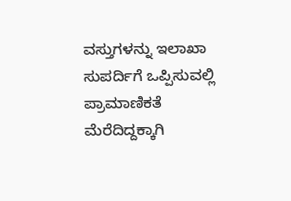ವಸ್ತುಗಳನ್ನು ಇಲಾಖಾ ಸುಪರ್ದಿಗೆ ಒಪ್ಪಿಸುವಲ್ಲಿ ಪ್ರಾಮಾಣಿಕತೆ ಮೆರೆದಿದ್ದಕ್ಕಾಗಿ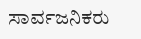ಸಾರ್ವಜನಿಕರು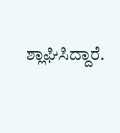ಶ್ಲಾಘಿಸಿದ್ದಾರೆ.